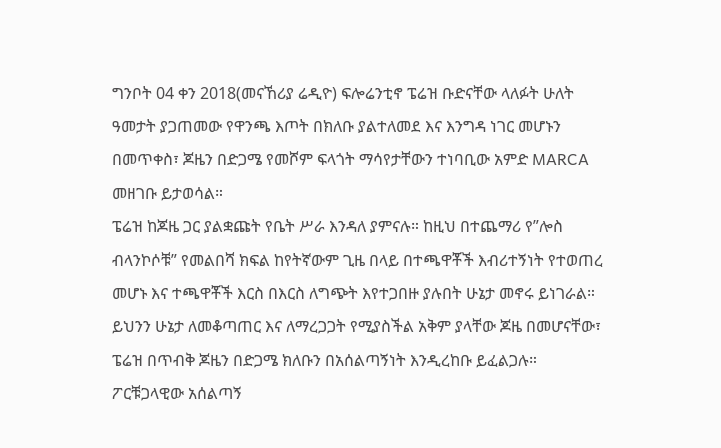ግንቦት 04 ቀን 2018(መናኸሪያ ሬዲዮ) ፍሎሬንቲኖ ፔሬዝ ቡድናቸው ላለፉት ሁለት ዓመታት ያጋጠመው የዋንጫ እጦት በክለቡ ያልተለመደ እና እንግዳ ነገር መሆኑን በመጥቀስ፣ ጆዜን በድጋሜ የመሾም ፍላጎት ማሳየታቸውን ተነባቢው አምድ MARCA መዘገቡ ይታወሳል።
ፔሬዝ ከጆዜ ጋር ያልቋጩት የቤት ሥራ እንዳለ ያምናሉ። ከዚህ በተጨማሪ የ”ሎስ ብላንኮሶቹ” የመልበሻ ክፍል ከየትኛውም ጊዜ በላይ በተጫዋቾች እብሪተኝነት የተወጠረ መሆኑ እና ተጫዋቾች እርስ በእርስ ለግጭት እየተጋበዙ ያሉበት ሁኔታ መኖሩ ይነገራል። ይህንን ሁኔታ ለመቆጣጠር እና ለማረጋጋት የሚያስችል አቅም ያላቸው ጆዜ በመሆናቸው፣ ፔሬዝ በጥብቅ ጆዜን በድጋሜ ክለቡን በአሰልጣኝነት እንዲረከቡ ይፈልጋሉ።
ፖርቹጋላዊው አሰልጣኝ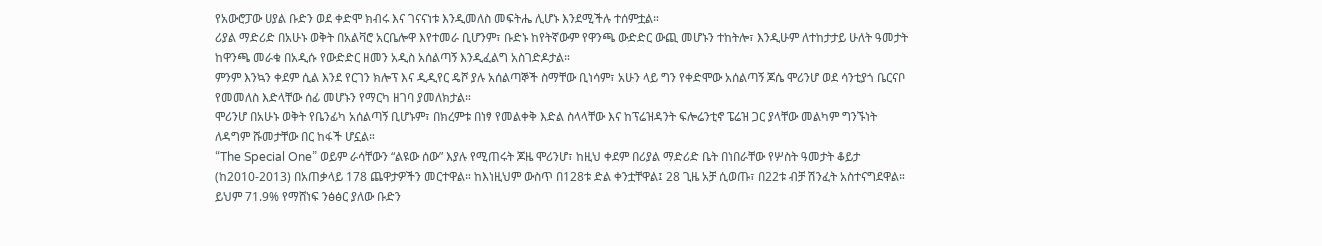የአውሮፓው ሀያል ቡድን ወደ ቀድሞ ክብሩ እና ገናናነቱ እንዲመለስ መፍትሔ ሊሆኑ እንደሚችሉ ተሰምቷል።
ሪያል ማድሪድ በአሁኑ ወቅት በአልቫሮ አርቤሎዋ እየተመራ ቢሆንም፣ ቡድኑ ከየትኛውም የዋንጫ ውድድር ውጪ መሆኑን ተከትሎ፣ እንዲሁም ለተከታታይ ሁለት ዓመታት ከዋንጫ መራቁ በአዲሱ የውድድር ዘመን አዲስ አሰልጣኝ እንዲፈልግ አስገድዶታል።
ምንም እንኳን ቀደም ሲል እንደ የርገን ክሎፕ እና ዲዲየር ዴሾ ያሉ አሰልጣኞች ስማቸው ቢነሳም፣ አሁን ላይ ግን የቀድሞው አሰልጣኝ ጆሴ ሞሪንሆ ወደ ሳንቲያጎ ቤርናቦ የመመለስ እድላቸው ሰፊ መሆኑን የማርካ ዘገባ ያመለክታል።
ሞሪንሆ በአሁኑ ወቅት የቤንፊካ አሰልጣኝ ቢሆኑም፣ በክረምቱ በነፃ የመልቀቅ እድል ስላላቸው እና ከፕሬዝዳንት ፍሎሬንቲኖ ፔሬዝ ጋር ያላቸው መልካም ግንኙነት ለዳግም ሹመታቸው በር ከፋች ሆኗል።
“The Special One” ወይም ራሳቸውን “ልዩው ሰው” እያሉ የሚጠሩት ጆዜ ሞሪንሆ፣ ከዚህ ቀደም በሪያል ማድሪድ ቤት በነበራቸው የሦስት ዓመታት ቆይታ (ከ2010-2013) በአጠቃላይ 178 ጨዋታዎችን መርተዋል። ከእነዚህም ውስጥ በ128ቱ ድል ቀንቷቸዋል፤ 28 ጊዜ አቻ ሲወጡ፣ በ22ቱ ብቻ ሽንፈት አስተናግደዋል። ይህም 71.9% የማሸነፍ ንፅፅር ያለው ቡድን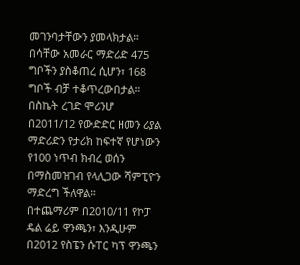መገንባታቸውን ያመላክታል።
በሳቸው አመራር ማድሪድ 475 ግቦችን ያስቆጠረ ሲሆን፣ 168 ግቦች ብቻ ተቆጥረውበታል።
በስኬት ረገድ ሞሪንሆ በ2011/12 የውድድር ዘመን ሪያል ማድሪድን የታሪክ ከፍተኛ የሆነውን የ100 ነጥብ ክብረ ወሰን በማስመዝገብ የላሊጋው ሻምፒዮን ማድረግ ችለዋል።
በተጨማሪም በ2010/11 የኮፓ ዴል ሬይ ዋንጫን፣ እንዲሁም በ2012 የስፔን ሱፐር ካፕ ዋንጫን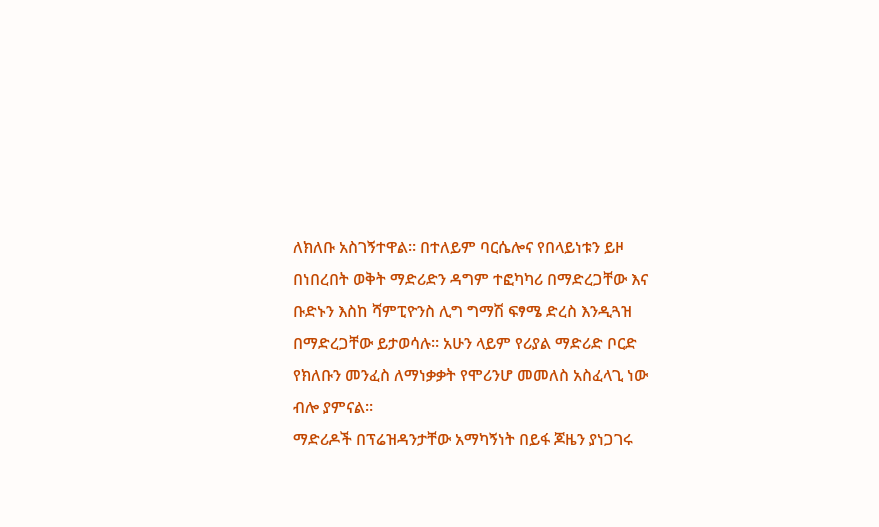ለክለቡ አስገኝተዋል። በተለይም ባርሴሎና የበላይነቱን ይዞ በነበረበት ወቅት ማድሪድን ዳግም ተፎካካሪ በማድረጋቸው እና ቡድኑን እስከ ሻምፒዮንስ ሊግ ግማሽ ፍፃሜ ድረስ እንዲጓዝ በማድረጋቸው ይታወሳሉ። አሁን ላይም የሪያል ማድሪድ ቦርድ የክለቡን መንፈስ ለማነቃቃት የሞሪንሆ መመለስ አስፈላጊ ነው ብሎ ያምናል።
ማድሪዶች በፕሬዝዳንታቸው አማካኝነት በይፋ ጆዜን ያነጋገሩ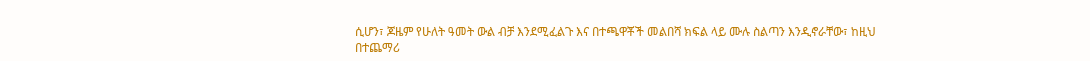ሲሆን፣ ጆዜም የሁለት ዓመት ውል ብቻ እንደሚፈልጉ እና በተጫዋቾች መልበሻ ክፍል ላይ ሙሉ ስልጣን እንዲኖራቸው፣ ከዚህ በተጨማሪ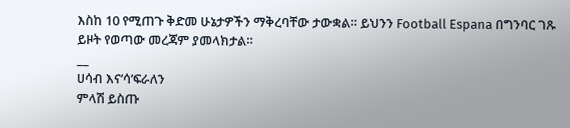እስከ 10 የሚጠጉ ቅድመ ሁኔታዎችን ማቅረባቸው ታውቋል። ይህንን Football Espana በግንባር ገጹ ይዞት የወጣው መረጃም ያመላክታል።
__
ሀሳብ እና’ሳ’ፍራለን
ምላሽ ይስጡ